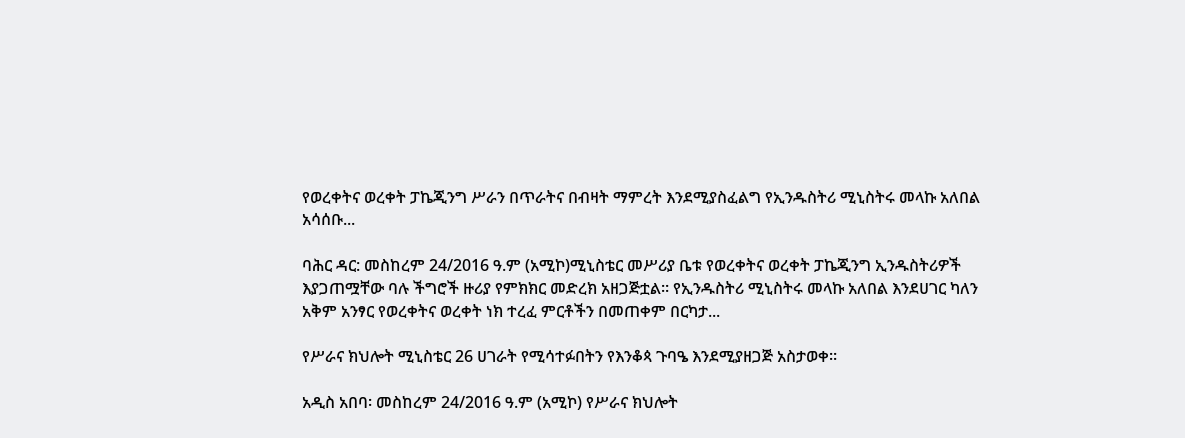የወረቀትና ወረቀት ፓኬጂንግ ሥራን በጥራትና በብዛት ማምረት እንደሚያስፈልግ የኢንዱስትሪ ሚኒስትሩ መላኩ አለበል አሳሰቡ...

ባሕር ዳር: መስከረም 24/2016 ዓ.ም (አሚኮ)ሚኒስቴር መሥሪያ ቤቱ የወረቀትና ወረቀት ፓኬጂንግ ኢንዱስትሪዎች እያጋጠሟቸው ባሉ ችግሮች ዙሪያ የምክክር መድረክ አዘጋጅቷል። የኢንዱስትሪ ሚኒስትሩ መላኩ አለበል እንደሀገር ካለን አቅም አንፃር የወረቀትና ወረቀት ነክ ተረፈ ምርቶችን በመጠቀም በርካታ...

የሥራና ክህሎት ሚኒስቴር 26 ሀገራት የሚሳተፉበትን የእንቆጳ ጉባዔ እንደሚያዘጋጅ አስታወቀ፡፡

አዲስ አበባ፡ መስከረም 24/2016 ዓ.ም (አሚኮ) የሥራና ክህሎት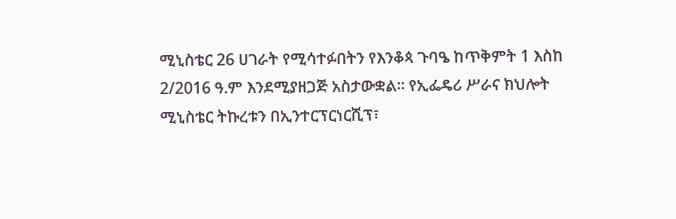ሚኒስቴር 26 ሀገራት የሚሳተፉበትን የእንቆጳ ጉባዔ ከጥቅምት 1 እስከ 2/2016 ዓ.ም እንደሚያዘጋጅ አስታውቋል። የኢፌዴሪ ሥራና ክህሎት ሚኒስቴር ትኩረቱን በኢንተርፕርነርሺፕ፣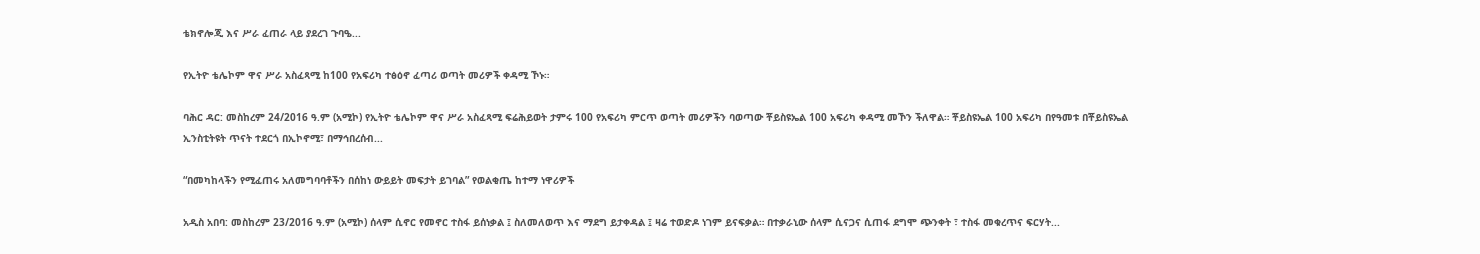ቴክኖሎጂ እና ሥራ ፈጠራ ላይ ያደረገ ጉባዔ...

የኢትዮ ቴሌኮም ዋና ሥራ አስፈጻሚ ከ100 የአፍሪካ ተፅዕኖ ፈጣሪ ወጣት መሪዎች ቀዳሚ ኾኑ።

ባሕር ዳር: መስከረም 24/2016 ዓ.ም (አሚኮ) የኢትዮ ቴሌኮም ዋና ሥራ አስፈጻሚ ፍሬሕይወት ታምሩ 100 የአፍሪካ ምርጥ ወጣት መሪዎችን ባወጣው ቾይስዩኤል 100 አፍሪካ ቀዳሚ መኾን ችለዋል። ቾይስዩኤል 100 አፍሪካ በየዓመቱ በቾይስዩኤል ኢንስቲትዩት ጥናት ተደርጎ በኢኮኖሚ፣ በማኅበረሰብ...

“በመካከላችን የሚፈጠሩ አለመግባባቶችን በሰከነ ውይይት መፍታት ይገባል” የወልቂጤ ከተማ ነዋሪዎች

አዲስ አበባ: መስከረም 23/2016 ዓ.ም (አሚኮ) ሰላም ሲኖር የመኖር ተስፋ ይሰነቃል ፤ ስለመለወጥ እና ማደግ ይታቀዳል ፤ ዛሬ ተወድዶ ነገም ይናፍቃል። በተቃራኒው ሰላም ሲናጋና ሲጠፋ ደግሞ ጭንቀት ፣ ተስፋ መቁረጥና ፍርሃት...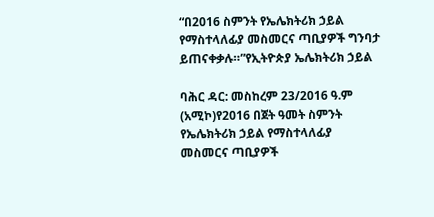“በ2016 ስምንት የኤሌክትሪክ ኃይል የማስተላለፊያ መስመርና ጣቢያዎች ግንባታ ይጠናቀቃሉ።”የኢትዮጵያ ኤሌክትሪክ ኃይል

ባሕር ዳር: መስከረም 23/2016 ዓ.ም (አሚኮ)የ2016 በጀት ዓመት ስምንት የኤሌክትሪክ ኃይል የማስተላለፊያ መስመርና ጣቢያዎች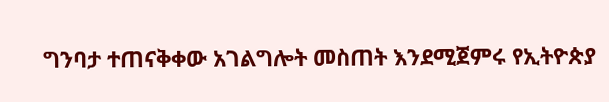ግንባታ ተጠናቅቀው አገልግሎት መስጠት እንደሚጀምሩ የኢትዮጵያ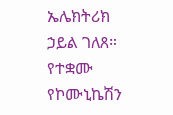ኤሌክትሪክ ኃይል ገለጸ። የተቋሙ የኮሙኒኬሽን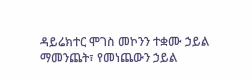ዳይሬክተር ሞገስ መኮንን ተቋሙ ኃይል ማመንጨት፣ የመነጨውን ኃይል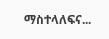ማስተላለፍና...